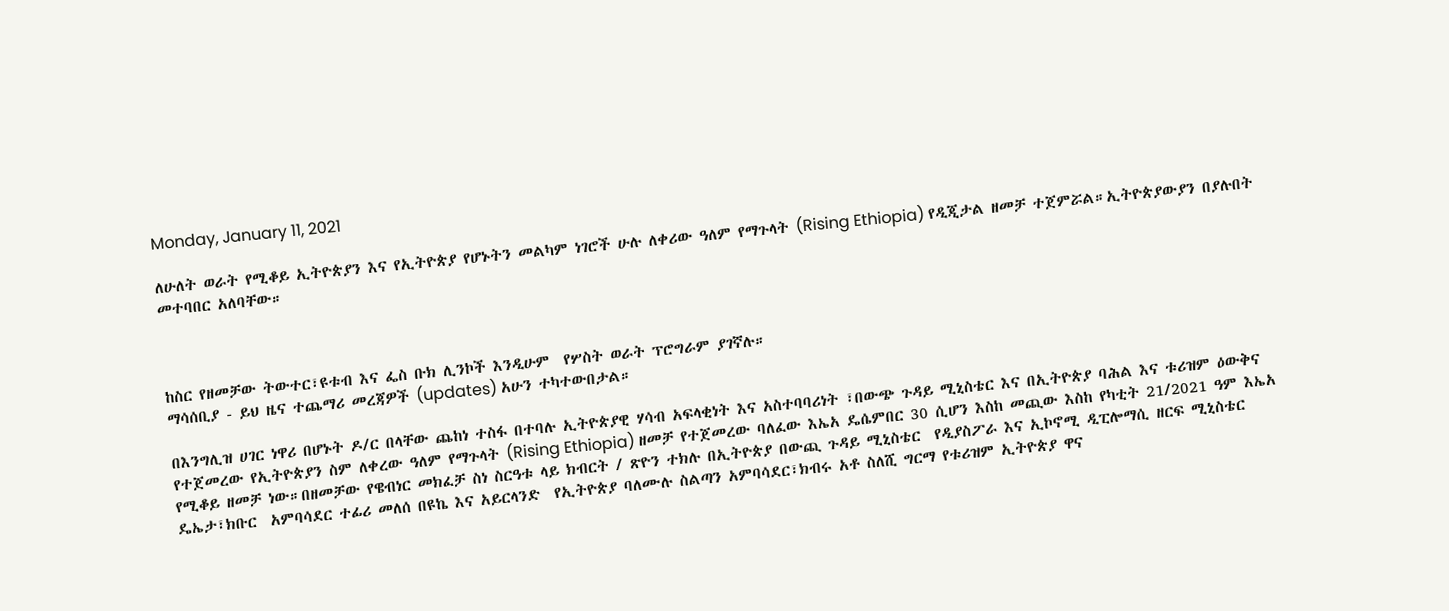Monday, January 11, 2021

ለሁለት ወራት የሚቆይ ኢትዮጵያን እና የኢትዮጵያ የሆኑትን መልካም ነገሮች ሁሉ ለቀሪው ዓለም የማጉላት (Rising Ethiopia) የዲጂታል ዘመቻ ተጀምሯል።ኢትዮጵያውያን በያሉበት መተባበር አለባቸው።



ከስር የዘመቻው ትውተር፣ዩቱብ እና ፌስ ቡክ ሊንኮች እንዲሁም  የሦስት ወራት ፕሮግራም ያገኛሉ።
ማሳሰቢያ - ይህ ዜና ተጨማሪ መረጃዎች (updates) አሁን ተካተውበታል።

በእንግሊዝ ሀገር ነዋሪ በሆኑት ዶ/ር በላቸው ጨከነ ተስፋ በተባሉ ኢትዮጵያዊ ሃሳብ አፍላቂነት እና አስተባባሪነት ፣በውጭ ጉዳይ ሚኒስቴር እና በኢትዮጵያ ባሕል እና ቱሪዝም ዕውቅና የተጀመረው የኢትዮጵያን ስም ለቀረው ዓለም የማጉላት (Rising Ethiopia) ዘመቻ የተጀመረው ባለፈው እኤአ ዴሴምበር 30 ሲሆን እስከ መጪው እስከ የካቲት 21/2021 ዓም እኤአ የሚቆይ ዘመቻ ነው።በዘመቻው የዌብነር መክፈቻ ስነ ስርዓቱ ላይ ክብርት / ጽዮን ተክሉ በኢትዮጵያ በውጪ ጉዳይ ሚኒስቴር  የዲያስፖራ እና ኢኮኖሚ ዲፒሎማሲ ዘርፍ ሚኒስቴር ዴኤታ፣ክቡር  አምባሳደር ተፊሪ መለሰ በዩኬ እና አይርላንድ  የኢትዮጵያ ባለሙሉ ስልጣን አምባሳደር፣ክብሩ አቶ ስለሺ ግርማ የቱሪዝም ኢትዮጵያ ዋና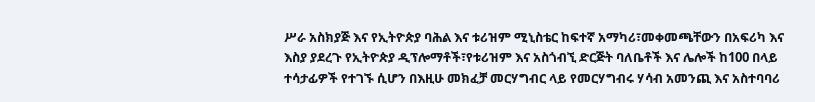ሥራ አስክያጅ እና የኢትዮጵያ ባሕል እና ቱሪዝም ሚኒስቴር ከፍተኛ አማካሪ፣መቀመጫቸውን በአፍሪካ እና እስያ ያደረጉ የኢትዮጵያ ዲፕሎማቶች፣የቱሪዝም እና አስጎብኚ ድርጅት ባለቤቶች እና ሌሎች ከ100 በላይ ተሳታፊዎች የተገኙ ሲሆን በእዚሁ መክፈቻ መርሃግብር ላይ የመርሃግብሩ ሃሳብ አመንጪ እና አስተባባሪ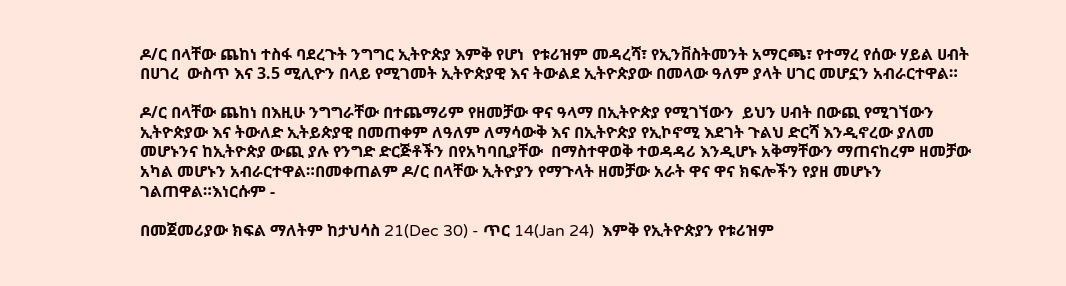ዶ/ር በላቸው ጨከነ ተስፋ ባደረጉት ንግግር ኢትዮጵያ እምቅ የሆነ  የቱሪዝም መዳረሻ፣ የኢንቨስትመንት አማርጫ፣ የተማረ የሰው ሃይል ሀብት በሀገረ  ውስጥ እና 3.5 ሚሊዮን በላይ የሚገመት ኢትዮጵያዊ እና ትውልደ ኢትዮጵያው በመላው ዓለም ያላት ሀገር መሆኗን አብራርተዋል።

ዶ/ር በላቸው ጨከነ በእዚሁ ንግግራቸው በተጨማሪም የዘመቻው ዋና ዓላማ በኢትዮጵያ የሚገኘውን  ይህን ሀብት በውጪ የሚገኘውን ኢትዮጵያው እና ትውለድ ኢትይጵያዊ በመጠቀም ለዓለም ለማሳውቅ እና በኢትዮጵያ የኢኮኖሚ እደገት ጉልህ ድርሻ እንዲኖረው ያለመ መሆኑንና ከኢትዮጵያ ውጪ ያሉ የንግድ ድርጅቶችን በየአካባቢያቸው  በማስተዋወቅ ተወዳዳሪ እንዲሆኑ አቅማቸውን ማጠናከረም ዘመቻው አካል መሆኑን አብራርተዋል።በመቀጠልም ዶ/ር በላቸው ኢትዮያን የማጉላት ዘመቻው አራት ዋና ዋና ክፍሎችን የያዘ መሆኑን ገልጠዋል።እነርሱም -

በመጀመሪያው ክፍል ማለትም ከታህሳስ 21(Dec 30) - ጥር 14(Jan 24)  እምቅ የኢትዮጵያን የቱሪዝም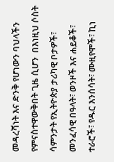መዳረሻነት እና ድንቅ የሆነውን ባህላችን  የምናስተዋውቅበት ጊዜ ሲሆን  በእነዚህ ሶስት ሳምንታት የኢትዮጵያ ታሪካዊ ቦታዎች፣ መንፈሳዊ በዓላት፣ ወንዞች እና ሐይቆች፣ ተራሮች፣ የዱር እንሰሳት፣ ሙዚየሞች፣ ኪነ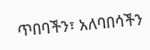ጥበባችን፣ አለባበሳችን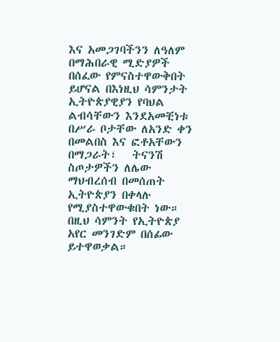እና አመጋገባችንን ለዓለም በማሕበራዊ ሚድያዎች በሰፈው የምናስተዋውቅበት ይሆናል በእነዚህ ሳምንታት ኢትዮጵያዊያን የባህል ልብሳቸውን እንደአመቺነቱ በሥራ ቦታቸው ለአንድ ቀን በመልበስ እና ፎቶአቸውን በማጋራት፣   ትናንሽ ስጦታዎችን ለሌው ማህብረሰብ በመሰጠት ኢትዮጵያን በቀላሉ የሚያስተዋውቁበት ነው። በዚህ ሳምንት የኢትዮጵያ አየር መንገድም በሰፊው ይተዋወቃል።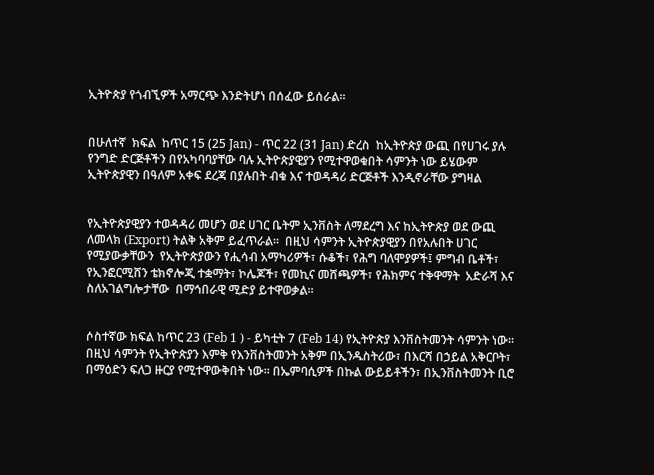ኢትዮጵያ የጎብኚዎች አማርጭ እንድትሆነ በሰፈው ይሰራል።


በሁለተኛ  ክፍል  ከጥር 15 (25 Jan) - ጥር 22 (31 Jan) ድረስ  ከኢትዮጵያ ውጪ በየሀገሩ ያሉ የንግድ ድርጅቶችን በየአካባባያቸው ባሉ ኢትዮጵያዊያን የሚተዋወቁበት ሳምንት ነው ይሄውም ኢትዮጵያዊን በዓለም አቀፍ ደረጃ በያሉበት ብቁ እና ተወዳዳሪ ድርጅቶች እንዲኖራቸው ያግዛል


የኢትዮጵያዊያን ተወዳዳሪ መሆን ወደ ሀገር ቤትም ኢንቨስት ለማደረግ እና ከኢትዮጵያ ወደ ውጪ ለመላክ (Export) ትልቅ አቅም ይፈጥራል።  በዚህ ሳምንት ኢትዮጵያዊያን በየአሉበት ሀገር የሚያውቃቸውን  የኢትዮጵያውን የሒሳብ አማካሪዎች፣ ሱቆች፣ የሕግ ባለሞያዎች፤ ምግብ ቤቶች፣  የኢንፎርሚሸን ቴክኖሎጂ ተቋማት፣ ኮሌጆች፣ የመኪና መሸጫዎች፣ የሕክምና ተቅዋማት  አድራሻ እና ስለአገልግሎታቸው  በማኅበራዊ ሚድያ ይተዋወቃል።


ሶስተኛው ክፍል ከጥር 23 (Feb 1 ) - ይካቲት 7 (Feb 14) የኢትዮጵያ እንቨስትመንት ሳምንት ነው። በዚህ ሳምንት የኢትዮጵያን እምቅ የእንቨስትመንት አቅም በኢንዱስትሪው፣ በእርሻ በኃይል አቅርቦት፣ በማዕድን ፍለጋ ዙርያ የሚተዋውቅበት ነው። በኤምባሲዎች በኩል ውይይቶችን፣ በኢንቨስትመንት ቢሮ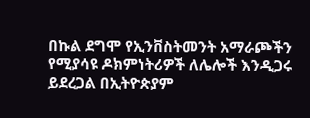በኩል ደግሞ የኢንቨስትመንት አማራጮችን የሚያሳዩ ዶክምነትሪዎች ለሌሎች እንዲጋሩ ይደረጋል በኢትዮጵያም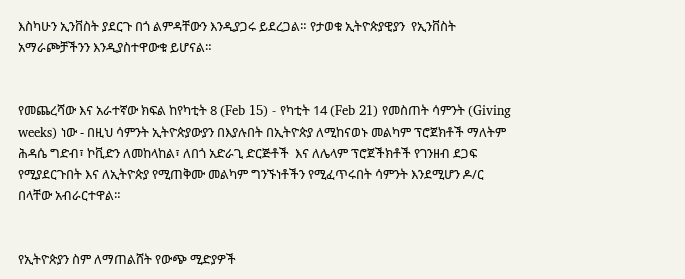እስካሁን ኢንቨስት ያደርጉ በጎ ልምዳቸውን እንዲያጋሩ ይደረጋል። የታወቁ ኢትዮጵያዊያን  የኢንቨስት አማራጮቻችንን እንዲያስተዋውቁ ይሆናል።


የመጨረሻው እና አራተኛው ክፍል ከየካቲት 8 (Feb 15) - የካቲት 14 (Feb 21) የመስጠት ሳምንት (Giving weeks) ነው - በዚህ ሳምንት ኢትዮጵያውያን በእያሉበት በኢትዮጵያ ለሚከናወኑ መልካም ፕሮጀክቶች ማለትም  ሕዳሴ ግድብ፣ ኮቪድን ለመከላከል፣ ለበጎ አድራጊ ድርጅቶች  እና ለሌላም ፕሮጀችክቶች የገንዘብ ደጋፍ የሚያደርጉበት እና ለኢትዮጵያ የሚጠቅሙ መልካም ግንኙነቶችን የሚፈጥሩበት ሳምንት እንደሚሆን ዶ/ር በላቸው አብራርተዋል።


የኢትዮጵያን ስም ለማጠልሸት የውጭ ሚድያዎች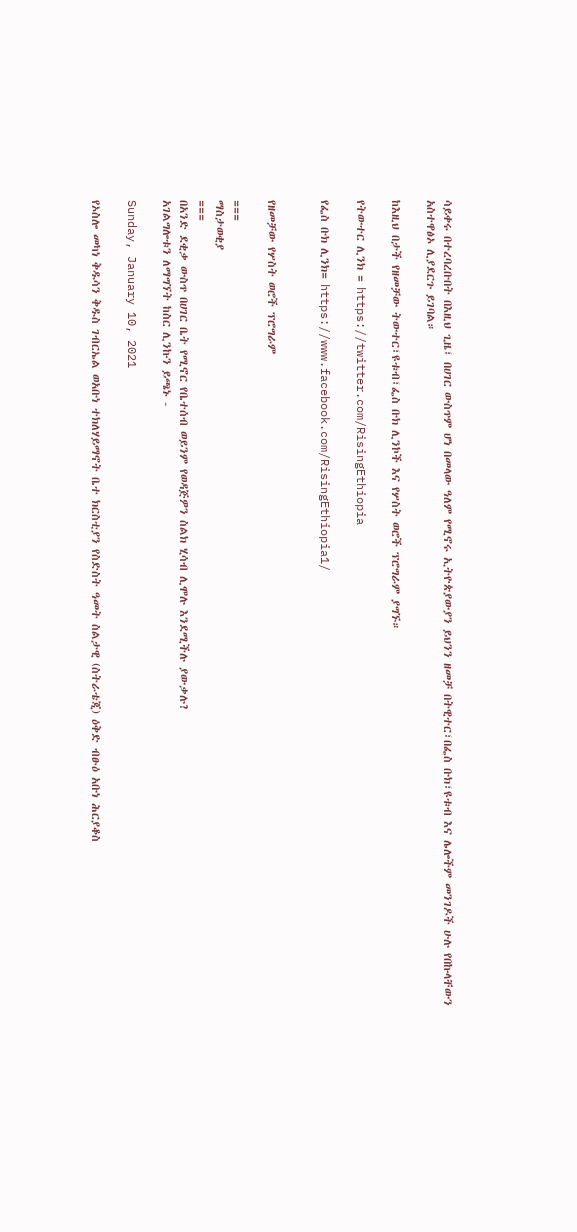ሳይቀሩ በተረባረቡበት በእዚህ ጊዜ፣ በሀገር ውስጥም ሆነ በመላው ዓለም የሚኖሩ ኢትዮጵያውያን ይህንን ዘመቻ በትዊተር፣በፌስ ቡክ፣ዩቱብ እና ሌሎችም መንገዶች ሁሉ የበኩላቸውን አስተዋፅኦ ሊያደርጉ ይገባል።

ከእዚህ በታች የዘመቻው ትውተር፣ዩቱብ፣ፌስ ቡክ ሊንኮች እና የሦስት ወሮች ፕሮግራም ያግኙ።

የትውተር ሊንክ = https://twitter.com/RisingEthiopia

የፌስ ቡክ ሊንክ= https://www.facebook.com/RisingEthiopia1/


የዘመቻው የሦስት ወሮች ፕሮግራም

===
ማስታወቂያ
===
በአንድ ደቂቃ ውስጥ በሀገር ቤት የሚኖር የቤተሰብ ወይንም የወዳጅዎን ስልክ ሂሳብ ሊሞሉ እንደሚችሉ ያውቃሉ?
አገልግሎቱን ለማግኘት ከስር ሊንኩን ይጫኑ -

Sunday, January 10, 2021

የኦስሎ መካነ ቅዱሳን ቅዱስ ገብርኤል ወአቡነ ተክለሃይማኖት ቤተ ክርስቲያን የስድስት ዓመት ስልታዊ (ስትራቴጂ) ዕቅድ ብፁዕ አቡነ ሕርያቆስ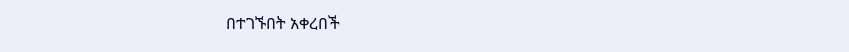በተገኙበት አቀረበች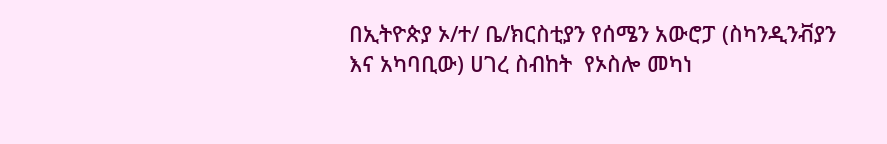በኢትዮጵያ ኦ/ተ/ ቤ/ክርስቲያን የሰሜን አውሮፓ (ስካንዲንቭያን እና አካባቢው) ሀገረ ስብከት  የኦስሎ መካነ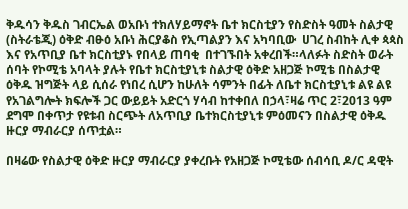ቅዱሳን ቅዱስ ገብርኤል ወአቡነ ተክለሃይማኖት ቤተ ክርስቲያን የስድስት ዓመት ስልታዊ (ስትራቴጂ) ዕቅድ ብፁዕ አቡነ ሕርያቆስ የኢጣልያን እና አካባቢው  ሀገረ ስብከት ሊቀ ጳጳስ እና የአጥቢያ ቤተ ክርስቲያኑ የበላይ ጠባቂ  በተገኙበት አቀረበች።ላለፉት ስድስት ወራት ሰባት የኮሚቴ አባላት ያሉት የቤተ ክርስቲያኒቱ ስልታዊ ዕቅድ አዘጋጅ ኮሚቴ በስልታዊ ዕቅዱ ዝግጅት ላይ ሲሰራ የነበረ ሲሆን ከሁለት ሳምንት በፊት ለቤተ ክርስቲያኒቱ ልዩ ልዩ የአገልግሎት ክፍሎች ጋር ውይይት አድርጎ ሃሳብ ከተቀበለ በኃላ፣ዛሬ ጥር 2፣2013 ዓም ደግሞ በቀጥታ የዩቱብ ስርጭት ለአጥቢያ ቤተክርስቲያኒቱ ምዕመናን በስልታዊ ዕቅዱ ዙርያ ማብራርያ ሰጥቷል።

በዛሬው የስልታዊ ዕቅድ ዙርያ ማብራርያ ያቀረቡት የአዘጋጅ ኮሚቴው ሰብሳቢ ዶ/ር ዳዊት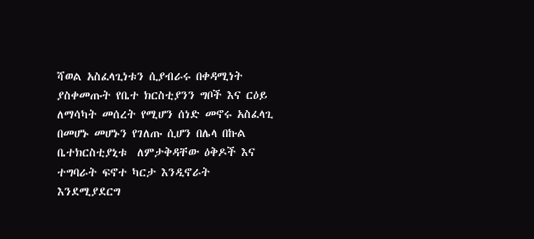ሻወል አስፈላጊነቱን ሲያብራሩ በቀዳሚነት ያስቀመጡት የቤተ ክርስቲያንን ግቦች እና ርዕይ ለማሳካት መሰረት የሚሆን ሰነድ መኖሩ አስፈላጊ በመሆኑ መሆኑን የገለጡ ሲሆን በሌላ በኩል ቤተክርስቲያኒቱ  ለምታቅዳቸው ዕቅዶች እና ተግባራት ፍኖተ ካርታ እንዲኖራት እንደሚያደርግ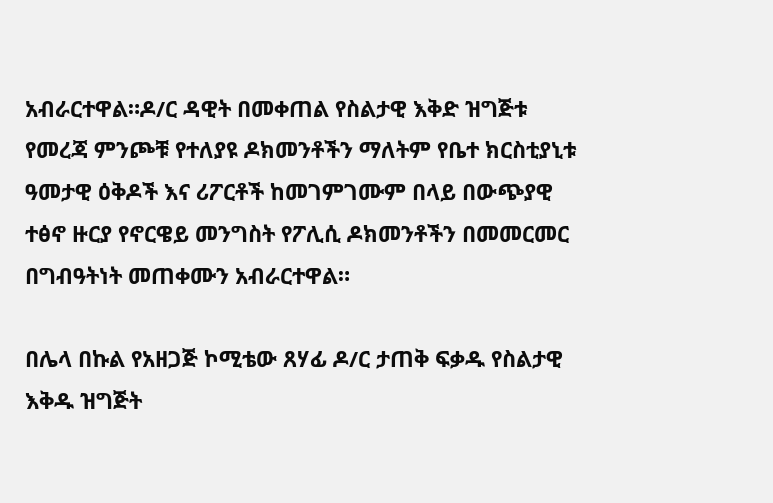አብራርተዋል።ዶ/ር ዳዊት በመቀጠል የስልታዊ እቅድ ዝግጅቱ የመረጃ ምንጮቹ የተለያዩ ዶክመንቶችን ማለትም የቤተ ክርስቲያኒቱ ዓመታዊ ዕቅዶች እና ሪፖርቶች ከመገምገሙም በላይ በውጭያዊ ተፅኖ ዙርያ የኖርዌይ መንግስት የፖሊሲ ዶክመንቶችን በመመርመር በግብዓትነት መጠቀሙን አብራርተዋል።

በሌላ በኩል የአዘጋጅ ኮሚቴው ጸሃፊ ዶ/ር ታጠቅ ፍቃዱ የስልታዊ እቅዱ ዝግጅት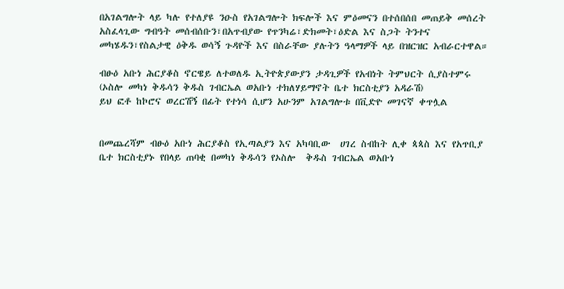በአገልግሎት ላይ ካሉ የተለያዩ ንዑስ የአገልግሎት ክፍሎች እና ምዕመናን በተሰበሰበ መጠይቅ መሰረት አስፈላጊው ግብዓት መሰብሰቡን፣በአጥብያው የጥንካሬ፣ድክመት፣ዕድል እና ስጋት ትንተና መካሄዱን፣የስልታዊ ዕቅዱ ወሳኝ ጉዳዮች እና በስራቸው ያሉትን ዓላማዎች ላይ በዝርዝር አብራርተዋል።

ብፁዕ አቡነ ሕርያቆስ ኖርዌይ ለተወለዱ ኢትዮጵያውያን ታዳጊዎች የአብነት ትምህርት ሲያስተምሩ
(ኦስሎ መካነ ቅዱሳን ቅዱስ ገብርኤል ወአቡነ ተክለሃይማኖት ቤተ ክርስቲያን አዳራሽ)
ይህ ፎቶ ከኮሮና ወረርሽኝ በፊት የተነሳ ሲሆን አሁንም አገልግሎቱ በቪድዮ መገናኛ ቀጥሏል


በመጨረሻም ብፁዕ አቡነ ሕርያቆስ የኢጣልያን እና አካባቢው  ሀገረ ስብከት ሊቀ ጳጳስ እና የአጥቢያ ቤተ ክርስቲያኑ የበላይ ጠባቂ በመካነ ቅዱሳን የኦስሎ  ቅዱስ ገብርኤል ወአቡነ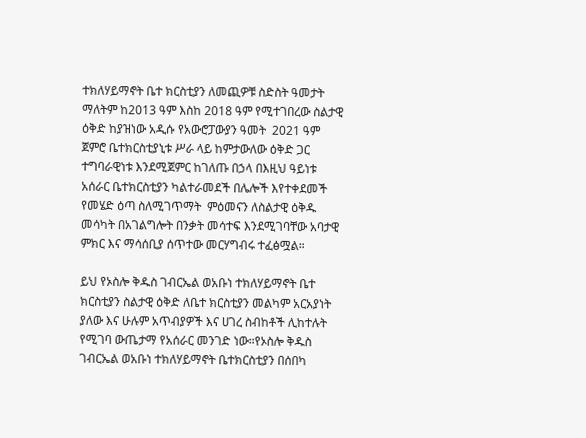ተክለሃይማኖት ቤተ ክርስቲያን ለመጪዎቹ ስድስት ዓመታት ማለትም ከ2013 ዓም እስከ 2018 ዓም የሚተገበረው ስልታዊ ዕቅድ ከያዝነው አዲሱ የአውሮፓውያን ዓመት  2021 ዓም ጀምሮ ቤተክርስቲያኒቱ ሥራ ላይ ከምታውለው ዕቅድ ጋር ተግባራዊነቱ እንደሚጀምር ከገለጡ በኃላ በእዚህ ዓይነቱ አሰራር ቤተክርስቲያን ካልተራመደች በሌሎች እየተቀደመች የመሄድ ዕጣ ስለሚገጥማት  ምዕመናን ለስልታዊ ዕቅዱ መሳካት በአገልግሎት በንቃት መሳተፍ እንደሚገባቸው አባታዊ ምክር እና ማሳሰቢያ ሰጥተው መርሃግብሩ ተፈፅሟል።

ይህ የኦስሎ ቅዱስ ገብርኤል ወአቡነ ተክለሃይማኖት ቤተ ክርስቲያን ስልታዊ ዕቅድ ለቤተ ክርስቲያን መልካም አርአያነት ያለው እና ሁሉም አጥብያዎች እና ሀገረ ስብከቶች ሊከተሉት የሚገባ ውጤታማ የአሰራር መንገድ ነው።የኦስሎ ቅዱስ ገብርኤል ወአቡነ ተክለሃይማኖት ቤተክርስቲያን በሰበካ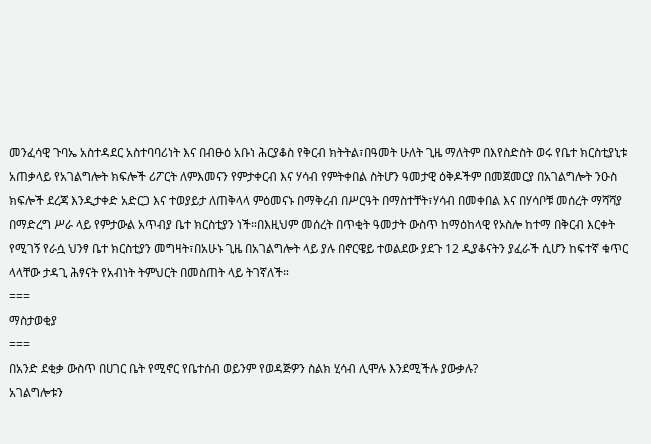መንፈሳዊ ጉባኤ አስተዳደር አስተባባሪነት እና በብፁዕ አቡነ ሕርያቆስ የቅርብ ክትትል፣በዓመት ሁለት ጊዜ ማለትም በእየስድስት ወሩ የቤተ ክርስቲያኒቱ አጠቃላይ የአገልግሎት ክፍሎች ሪፖርት ለምእመናን የምታቀርብ እና ሃሳብ የምትቀበል ስትሆን ዓመታዊ ዕቅዶችም በመጀመርያ በአገልግሎት ንዑስ ክፍሎች ደረጃ እንዲታቀድ አድርጋ እና ተወያይታ ለጠቅላላ ምዕመናኑ በማቅረብ በሥርዓት በማስተቸት፣ሃሳብ በመቀበል እና በሃሳቦቹ መሰረት ማሻሻያ በማድረግ ሥራ ላይ የምታውል አጥብያ ቤተ ክርስቲያን ነች።በእዚህም መሰረት በጥቂት ዓመታት ውስጥ ከማዕከላዊ የኦስሎ ከተማ በቅርብ እርቀት የሚገኝ የራሷ ህንፃ ቤተ ክርስቲያን መግዛት፣በአሁኑ ጊዜ በአገልግሎት ላይ ያሉ በኖርዌይ ተወልደው ያደጉ 12 ዲያቆናትን ያፈራች ሲሆን ከፍተኛ ቁጥር ላላቸው ታዳጊ ሕፃናት የአብነት ትምህርት በመስጠት ላይ ትገኛለች።
===
ማስታወቂያ
===
በአንድ ደቂቃ ውስጥ በሀገር ቤት የሚኖር የቤተሰብ ወይንም የወዳጅዎን ስልክ ሂሳብ ሊሞሉ እንደሚችሉ ያውቃሉ?
አገልግሎቱን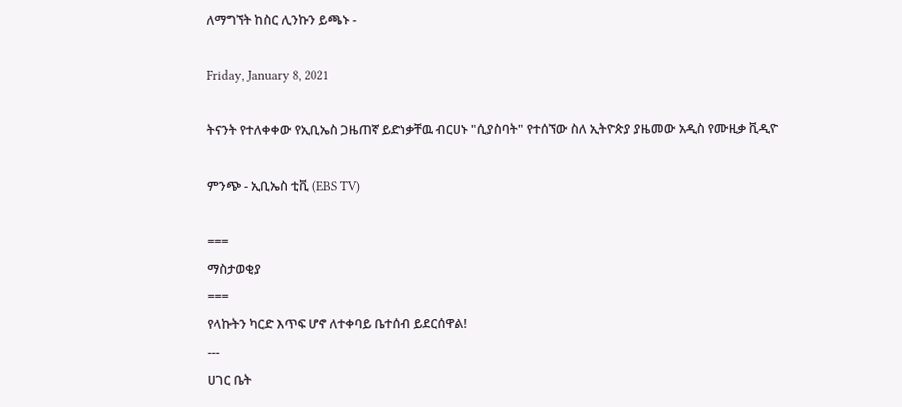ለማግኘት ከስር ሊንኩን ይጫኑ -

Friday, January 8, 2021

ትናንት የተለቀቀው የኢቢኤስ ጋዜጠኛ ይድነቃቸዉ ብርሀኑ "ሲያስባት" የተሰኘው ስለ ኢትዮጵያ ያዜመው አዲስ የሙዚቃ ቪዲዮ

ምንጭ - ኢቢኤስ ቲቪ (EBS TV)

===
ማስታወቂያ
===
የላኩትን ካርድ እጥፍ ሆኖ ለተቀባይ ቤተሰብ ይደርሰዋል!
---
ሀገር ቤት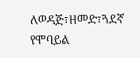ለወዳጅ፣ዘመድ፣ጓደኛ የሞባይል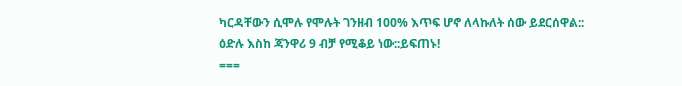ካርዳቸውን ሲሞሉ የሞሉት ገንዘብ 100% እጥፍ ሆኖ ለላኩለት ሰው ይደርሰዋል::
ዕድሉ እስከ ጃንዋሪ 9 ብቻ የሚቆይ ነው::ይፍጠኑ!
===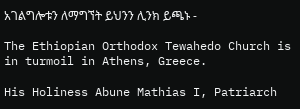አገልግሎቱን ለማግኘት ይህንን ሊንክ ይጫኑ -

The Ethiopian Orthodox Tewahedo Church is in turmoil in Athens, Greece.

His Holiness Abune Mathias I, Patriarch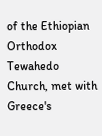of the Ethiopian Orthodox Tewahedo Church, met with Greece's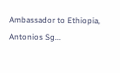Ambassador to Ethiopia, Antonios Sg...